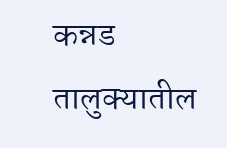कन्नड तालुक्यातील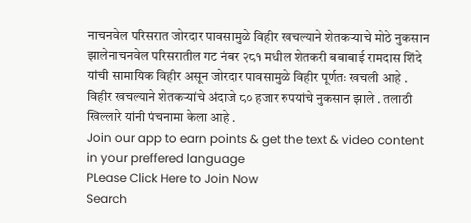नाचनवेल परिसरात जोरदार पावसामुळे विहीर खचल्याने शेतकऱ्याचे मोठे नुकसान झालेनाचनवेल परिसरातील गट नंबर २८१ मधील शेतकरी बबाबाई रामदास शिंदे यांची सामायिक विहीर असून जोरदार पावसामुळे विहीर पूर्णतः खचली आहे . विहीर खचल्याने शेतकऱ्यांचे अंदाजे ८० हजार रुपयांचे नुकसान झाले . तलाठी खिल्लारे यांनी पंचनामा केला आहे .
Join our app to earn points & get the text & video content in your preffered language
PLease Click Here to Join Now
Search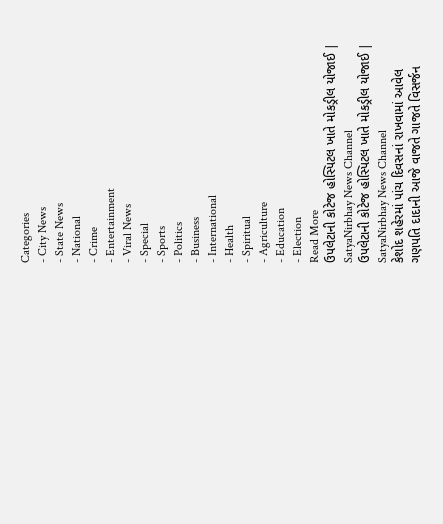Categories
- City News
- State News
- National
- Crime
- Entertainment
- Viral News
- Special
- Sports
- Politics
- Business
- International
- Health
- Spiritual
- Agriculture
- Education
- Election
Read More
ઉપલેટાની કોટેજ હોસ્પિટલ ખાતે મોકડ્રીલ યોજાઈ | SatyaNirbhay News Channel
ઉપલેટાની કોટેજ હોસ્પિટલ ખાતે મોકડ્રીલ યોજાઈ | SatyaNirbhay News Channel
કેશોદ શહેરમાં પાંચ દિવસનાં રાખવામાં આવેલ ગણપતિ દાદાની આજે વાજતે ગાજતે વિસર્જન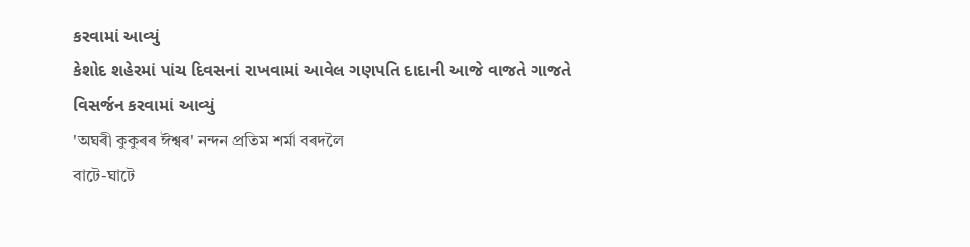કરવામાં આવ્યું
કેશોદ શહેરમાં પાંચ દિવસનાં રાખવામાં આવેલ ગણપતિ દાદાની આજે વાજતે ગાજતે વિસર્જન કરવામાં આવ્યું
'অঘৰী কুকুৰৰ ঈশ্বৰ' নন্দন প্ৰতিম শৰ্মা বৰদলৈ
বাটে-ঘাটে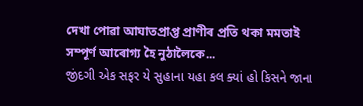দেখা পোৱা আঘাতপ্ৰাপ্ত প্ৰাণীৰ প্ৰতি থকা মমতাই সম্পূৰ্ণ আৰোগ্য হৈ নুঠালৈকে...
જીંદગી એક સફર યે સુહાના યહા કલ ક્યાં હો કિસને જાના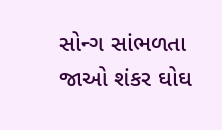સોન્ગ સાંભળતા જાઓ શંકર ઘોઘ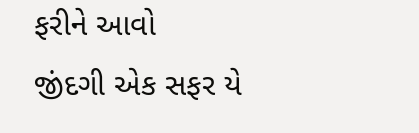ફરીને આવો
જીંદગી એક સફર યે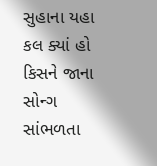સુહાના યહા કલ ક્યાં હો કિસને જાના સોન્ગ સાંભળતા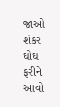જાઓ શંકર ઘોઘ ફરીને આવો